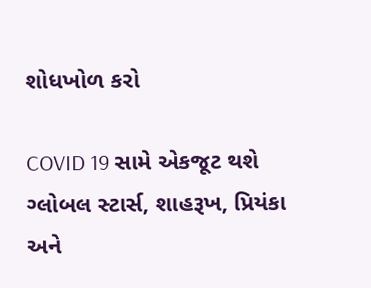શોધખોળ કરો

COVID 19 સામે એકજૂટ થશે ગ્લોબલ સ્ટાર્સ, શાહરૂખ, પ્રિયંકા અને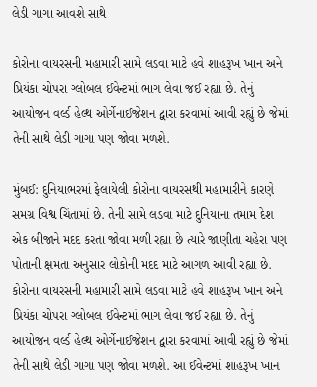લેડી ગાગા આવશે સાથે

કોરોના વાયરસની મહામારી સામે લડવા માટે હવે શાહરૂખ ખાન અને પ્રિયંકા ચોપરા ગ્લોબલ ઈવેન્ટમાં ભાગ લેવા જઈ રહ્યા છે. તેનું આયોજન વર્લ્ડ હેલ્થ ઓર્ગેનાઈજેશન દ્વારા કરવામાં આવી રહ્યું છે જેમાં તેની સાથે લેડી ગાગા પણ જોવા મળશે.

મુંબઈ: દુનિયાભરમાં ફેલાયેલી કોરોના વાયરસથી મહામારીને કારણે સમગ્ર વિશ્વ ચિંતામાં છે. તેની સામે લડવા માટે દુનિયાના તમામ દેશ એક બીજાને મદદ કરતા જોવા મળી રહ્યા છે ત્યારે જાણીતા ચહેરા પણ પોતાની ક્ષમતા અનુસાર લોકોની મદદ માટે આગળ આવી રહ્યા છે. કોરોના વાયરસની મહામારી સામે લડવા માટે હવે શાહરૂખ ખાન અને પ્રિયંકા ચોપરા ગ્લોબલ ઈવેન્ટમાં ભાગ લેવા જઈ રહ્યા છે. તેનું આયોજન વર્લ્ડ હેલ્થ ઓર્ગેનાઈજેશન દ્વારા કરવામાં આવી રહ્યું છે જેમાં તેની સાથે લેડી ગાગા પણ જોવા મળશે. આ ઈવેન્ટમાં શાહરૂખ ખાન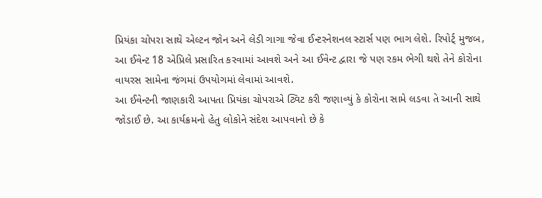પ્રિયંકા ચોપરા સાથે એલ્ટન જોન અને લેડી ગાગા જેવા ઈન્ટરનેશનલ સ્ટાર્સ પણ ભાગ લેશે. રિપોર્ટ્ મુજબ, આ ઈવેન્ટ 18 એપ્રિલે પ્રસારિત કરવામાં આવશે અને આ ઈવેન્ટ દ્વારા જે પણ રકમ ભેગી થશે તેને કોરોના વાયરસ સામેના જંગમાં ઉપયોગમાં લેવામાં આવશે.
આ ઈવેન્ટની જાણકારી આપતા પ્રિયંકા ચોપરાએ ટ્વિટ કરી જણાવ્યું કે કોરોના સામે લડવા તે આની સાથે જોડાઈ છે. આ કાર્યક્રમનો હેતુ લોકોને સંદેશ આપવાનો છે કે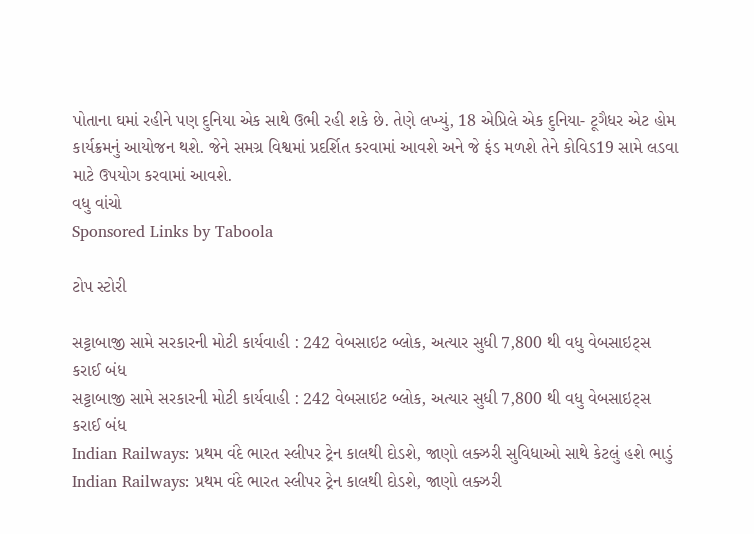પોતાના ઘમાં રહીને પણ દુનિયા એક સાથે ઉભી રહી શકે છે. તેણે લખ્યું, 18 એપ્રિલે એક દુનિયા- ટૂગૈધર એટ હોમ કાર્યક્રમનું આયોજન થશે. જેને સમગ્ર વિશ્વમાં પ્રદર્શિત કરવામાં આવશે અને જે ફંડ મળશે તેને કોવિડ19 સામે લડવા માટે ઉપયોગ કરવામાં આવશે.
વધુ વાંચો
Sponsored Links by Taboola

ટોપ સ્ટોરી

સટ્ટાબાજી સામે સરકારની મોટી કાર્યવાહી : 242 વેબસાઇટ બ્લોક, અત્યાર સુધી 7,800 થી વધુ વેબસાઇટ્સ કરાઈ બંધ
સટ્ટાબાજી સામે સરકારની મોટી કાર્યવાહી : 242 વેબસાઇટ બ્લોક, અત્યાર સુધી 7,800 થી વધુ વેબસાઇટ્સ કરાઈ બંધ
Indian Railways: પ્રથમ વંદે ભારત સ્લીપર ટ્રેન કાલથી દોડશે, જાણો લક્ઝરી સુવિધાઓ સાથે કેટલું હશે ભાડું
Indian Railways: પ્રથમ વંદે ભારત સ્લીપર ટ્રેન કાલથી દોડશે, જાણો લક્ઝરી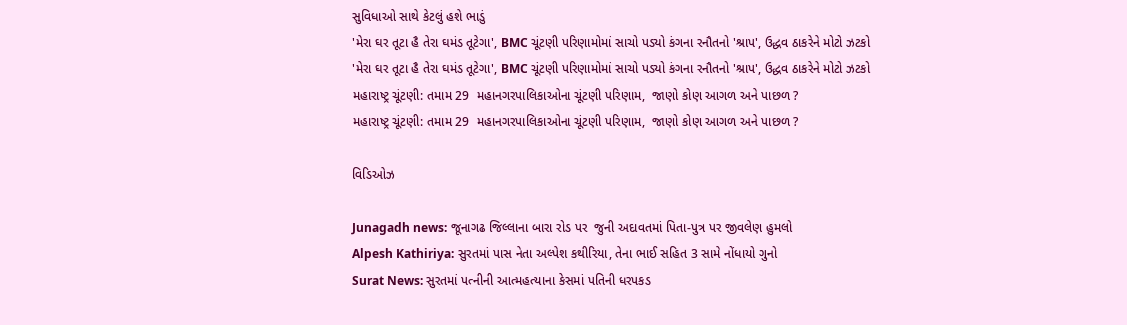સુવિધાઓ સાથે કેટલું હશે ભાડું
'મેરા ઘર તૂટા હૈ તેરા ઘમંડ તૂટેગા', BMC ચૂંટણી પરિણામોમાં સાચો પડ્યો કંગના રનૌતનો 'શ્રાપ', ઉદ્ધવ ઠાકરેને મોટો ઝટકો
'મેરા ઘર તૂટા હૈ તેરા ઘમંડ તૂટેગા', BMC ચૂંટણી પરિણામોમાં સાચો પડ્યો કંગના રનૌતનો 'શ્રાપ', ઉદ્ધવ ઠાકરેને મોટો ઝટકો
મહારાષ્ટ્ર ચૂંટણી: તમામ 29  મહાનગરપાલિકાઓના ચૂંટણી પરિણામ,  જાણો કોણ આગળ અને પાછળ ?
મહારાષ્ટ્ર ચૂંટણી: તમામ 29  મહાનગરપાલિકાઓના ચૂંટણી પરિણામ,  જાણો કોણ આગળ અને પાછળ ?

વિડિઓઝ

Junagadh news: જૂનાગઢ જિલ્લાના બારા રોડ પર  જુની અદાવતમાં પિતા-પુત્ર પર જીવલેણ હુમલો
Alpesh Kathiriya: સુરતમાં પાસ નેતા અલ્પેશ કથીરિયા, તેના ભાઈ સહિત 3 સામે નોંધાયો ગુનો
Surat News: સુરતમાં પત્નીની આત્મહત્યાના કેસમાં પતિની ધરપકડ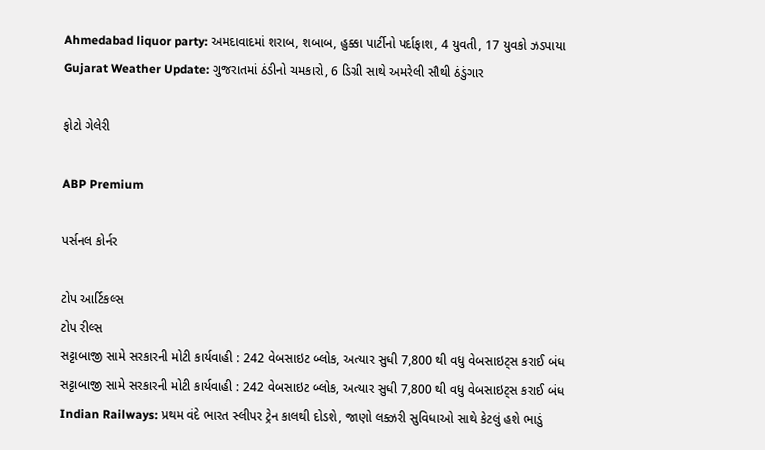Ahmedabad liquor party: અમદાવાદમાં શરાબ, શબાબ, હુક્કા પાર્ટીનો પર્દાફાશ, 4 યુવતી, 17 યુવકો ઝડપાયા
Gujarat Weather Update: ગુજરાતમાં ઠંડીનો ચમકારો, 6 ડિગ્રી સાથે અમરેલી સૌથી ઠંડુંગાર

ફોટો ગેલેરી

ABP Premium

પર્સનલ કોર્નર

ટોપ આર્ટિકલ્સ
ટોપ રીલ્સ
સટ્ટાબાજી સામે સરકારની મોટી કાર્યવાહી : 242 વેબસાઇટ બ્લોક, અત્યાર સુધી 7,800 થી વધુ વેબસાઇટ્સ કરાઈ બંધ
સટ્ટાબાજી સામે સરકારની મોટી કાર્યવાહી : 242 વેબસાઇટ બ્લોક, અત્યાર સુધી 7,800 થી વધુ વેબસાઇટ્સ કરાઈ બંધ
Indian Railways: પ્રથમ વંદે ભારત સ્લીપર ટ્રેન કાલથી દોડશે, જાણો લક્ઝરી સુવિધાઓ સાથે કેટલું હશે ભાડું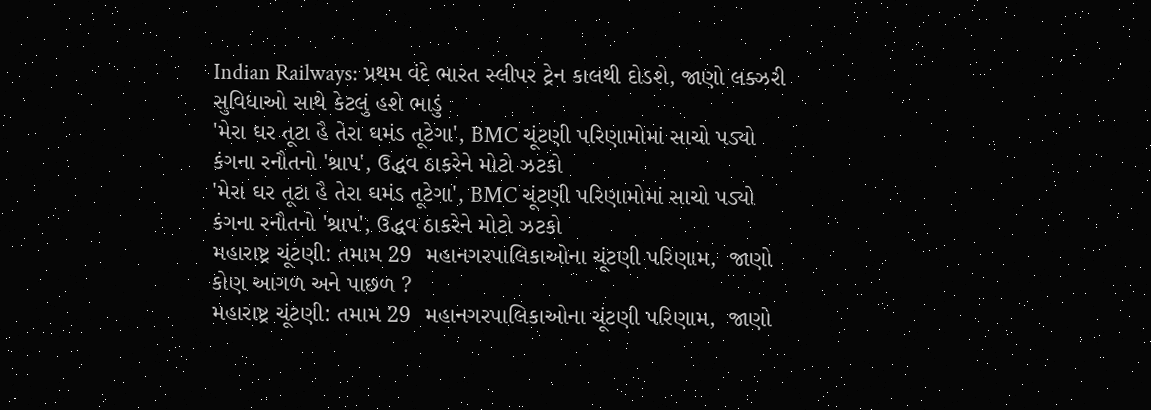Indian Railways: પ્રથમ વંદે ભારત સ્લીપર ટ્રેન કાલથી દોડશે, જાણો લક્ઝરી સુવિધાઓ સાથે કેટલું હશે ભાડું
'મેરા ઘર તૂટા હૈ તેરા ઘમંડ તૂટેગા', BMC ચૂંટણી પરિણામોમાં સાચો પડ્યો કંગના રનૌતનો 'શ્રાપ', ઉદ્ધવ ઠાકરેને મોટો ઝટકો
'મેરા ઘર તૂટા હૈ તેરા ઘમંડ તૂટેગા', BMC ચૂંટણી પરિણામોમાં સાચો પડ્યો કંગના રનૌતનો 'શ્રાપ', ઉદ્ધવ ઠાકરેને મોટો ઝટકો
મહારાષ્ટ્ર ચૂંટણી: તમામ 29  મહાનગરપાલિકાઓના ચૂંટણી પરિણામ,  જાણો કોણ આગળ અને પાછળ ?
મહારાષ્ટ્ર ચૂંટણી: તમામ 29  મહાનગરપાલિકાઓના ચૂંટણી પરિણામ,  જાણો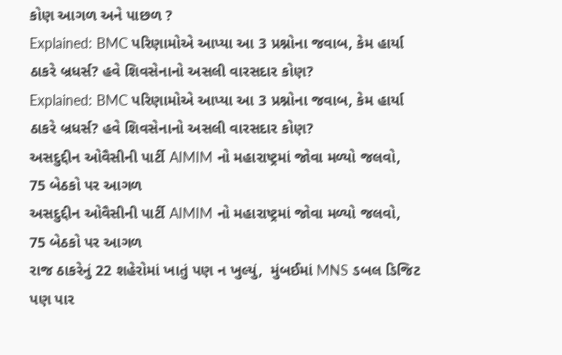કોણ આગળ અને પાછળ ?
Explained: BMC પરિણામોએ આપ્યા આ 3 પ્રશ્નોના જવાબ, કેમ હાર્યા ઠાકરે બ્રધર્સ? હવે શિવસેનાનો અસલી વારસદાર કોણ?
Explained: BMC પરિણામોએ આપ્યા આ 3 પ્રશ્નોના જવાબ, કેમ હાર્યા ઠાકરે બ્રધર્સ? હવે શિવસેનાનો અસલી વારસદાર કોણ?
અસદુદ્દીન ઓવૈસીની પાર્ટી AIMIM નો મહારાષ્ટ્રમાં જોવા મળ્યો જલવો,  75 બેઠકો પર આગળ
અસદુદ્દીન ઓવૈસીની પાર્ટી AIMIM નો મહારાષ્ટ્રમાં જોવા મળ્યો જલવો,  75 બેઠકો પર આગળ
રાજ ઠાકરેનું 22 શહેરોમાં ખાતું પણ ન ખુલ્યું,  મુંબઈમાં MNS ડબલ ડિજિટ પણ પાર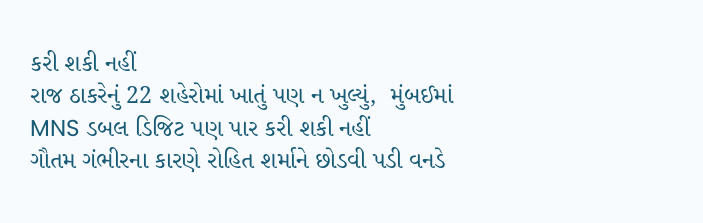કરી શકી નહીં
રાજ ઠાકરેનું 22 શહેરોમાં ખાતું પણ ન ખુલ્યું,  મુંબઈમાં MNS ડબલ ડિજિટ પણ પાર કરી શકી નહીં
ગૌતમ ગંભીરના કારણે રોહિત શર્માને છોડવી પડી વનડે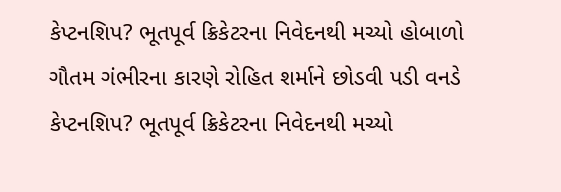કેપ્ટનશિપ? ભૂતપૂર્વ ક્રિકેટરના નિવેદનથી મચ્યો હોબાળો
ગૌતમ ગંભીરના કારણે રોહિત શર્માને છોડવી પડી વનડે કેપ્ટનશિપ? ભૂતપૂર્વ ક્રિકેટરના નિવેદનથી મચ્યો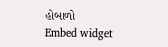હોબાળો
Embed widget